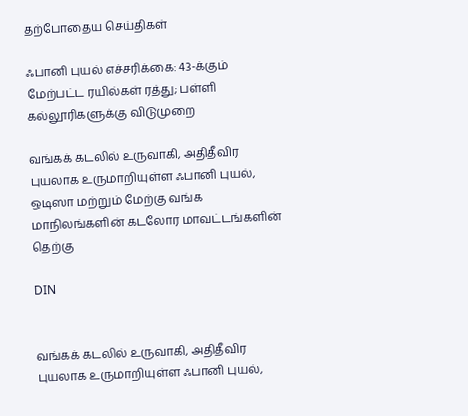தற்போதைய செய்திகள்

ஃபானி புயல் எச்சரிக்கை: 43-க்கும் மேற்பட்ட ரயில்கள் ரத்து; பள்ளி கல்லூரிகளுக்கு விடுமுறை

வங்கக் கடலில் உருவாகி, அதிதீவிர புயலாக உருமாறியுள்ள ஃபானி புயல், ஒடிஸா மற்றும் மேற்கு வங்க மாநிலங்களின் கடலோர மாவட்டங்களின் தெற்கு

DIN


வங்கக் கடலில் உருவாகி, அதிதீவிர புயலாக உருமாறியுள்ள ஃபானி புயல்,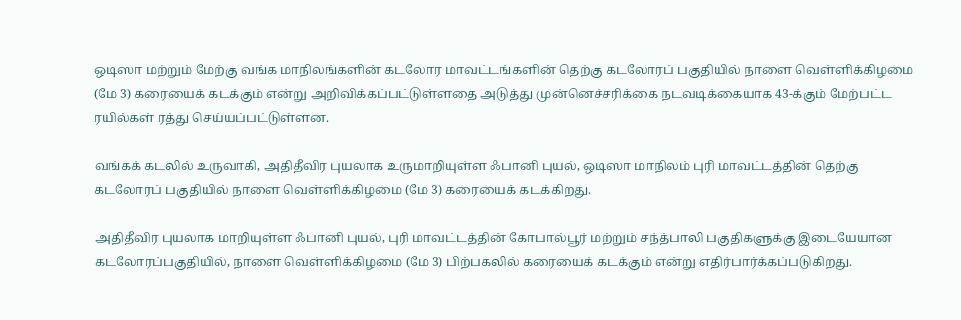ஒடிஸா மற்றும் மேற்கு வங்க மாநிலங்களின் கடலோர மாவட்டங்களின் தெற்கு கடலோரப் பகுதியில் நாளை வெள்ளிக்கிழமை (மே 3) கரையைக் கடக்கும் என்று அறிவிக்கப்பட்டுள்ளதை அடுத்து முன்னெச்சரிக்கை நடவடிக்கையாக 43-க்கும் மேற்பட்ட ரயில்கள் ரத்து செய்யப்பட்டுள்ளன.

வங்கக் கடலில் உருவாகி, அதிதீவிர புயலாக உருமாறியுள்ள ஃபானி புயல், ஒடிஸா மாநிலம் புரி மாவட்டத்தின் தெற்கு கடலோரப் பகுதியில் நாளை வெள்ளிக்கிழமை (மே 3) கரையைக் கடக்கிறது.

அதிதீவிர புயலாக மாறியுள்ள ஃபானி புயல், புரி மாவட்டத்தின் கோபால்பூர் மற்றும் சந்த்பாலி பகுதிகளுக்கு இடையேயான கடலோரப்பகுதியில், நாளை வெள்ளிக்கிழமை (மே 3) பிற்பகலில் கரையைக் கடக்கும் என்று எதிர்பார்க்கப்படுகிறது.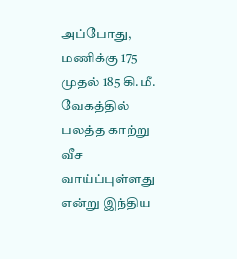அப்போது, மணிக்கு 175 முதல் 185 கி.மீ. வேகத்தில் பலத்த காற்று வீச வாய்ப்புள்ளது என்று இந்திய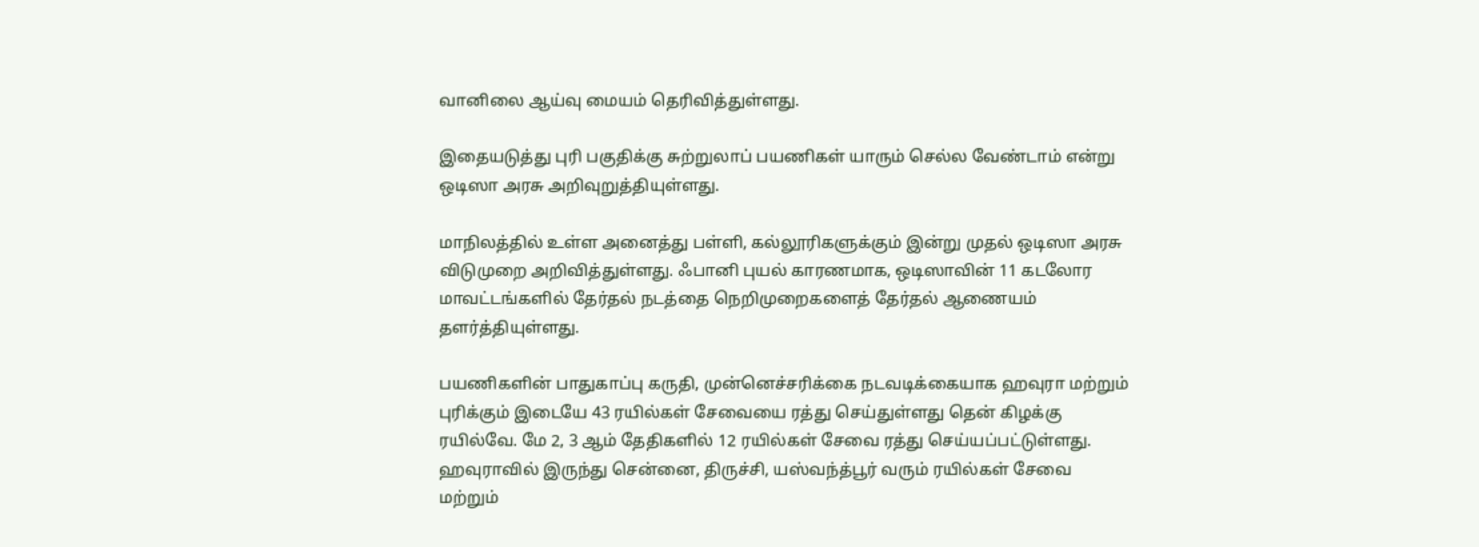வானிலை ஆய்வு மையம் தெரிவித்துள்ளது.

இதையடுத்து புரி பகுதிக்கு சுற்றுலாப் பயணிகள் யாரும் செல்ல வேண்டாம் என்று ஒடிஸா அரசு அறிவுறுத்தியுள்ளது.

மாநிலத்தில் உள்ள அனைத்து பள்ளி, கல்லூரிகளுக்கும் இன்று முதல் ஒடிஸா அரசு விடுமுறை அறிவித்துள்ளது. ஃபானி புயல் காரணமாக, ஒடிஸாவின் 11 கடலோர மாவட்டங்களில் தேர்தல் நடத்தை நெறிமுறைகளைத் தேர்தல் ஆணையம் தளர்த்தியுள்ளது.

பயணிகளின் பாதுகாப்பு கருதி, முன்னெச்சரிக்கை நடவடிக்கையாக ஹவுரா மற்றும் புரிக்கும் இடையே 43 ரயில்கள் சேவையை ரத்து செய்துள்ளது தென் கிழக்கு ரயில்வே. மே 2, 3 ஆம் தேதிகளில் 12 ரயில்கள் சேவை ரத்து செய்யப்பட்டுள்ளது. ஹவுராவில் இருந்து சென்னை, திருச்சி, யஸ்வந்த்பூர் வரும் ரயில்கள் சேவை மற்றும்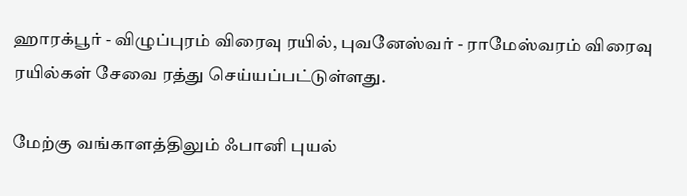ஹாரக்பூர் - விழுப்புரம் விரைவு ரயில், புவனேஸ்வர் - ராமேஸ்வரம் விரைவு ரயில்கள் சேவை ரத்து செய்யப்பட்டுள்ளது.

மேற்கு வங்காளத்திலும் ஃபானி புயல்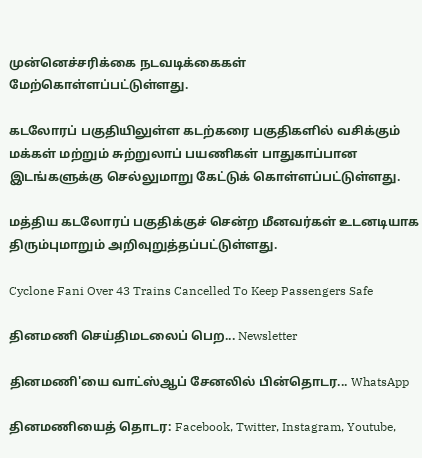முன்னெச்சரிக்கை நடவடிக்கைகள் மேற்கொள்ளப்பட்டுள்ளது.

கடலோரப் பகுதியிலுள்ள கடற்கரை பகுதிகளில் வசிக்கும் மக்கள் மற்றும் சுற்றுலாப் பயணிகள் பாதுகாப்பான இடங்களுக்கு செல்லுமாறு கேட்டுக் கொள்ளப்பட்டுள்ளது.

மத்திய கடலோரப் பகுதிக்குச் சென்ற மீனவர்கள் உடனடியாக திரும்புமாறும் அறிவுறுத்தப்பட்டுள்ளது.

Cyclone Fani Over 43 Trains Cancelled To Keep Passengers Safe

தினமணி செய்திமடலைப் பெற... Newsletter

தினமணி'யை வாட்ஸ்ஆப் சேனலில் பின்தொடர... WhatsApp

தினமணியைத் தொடர: Facebook, Twitter, Instagram, Youtube,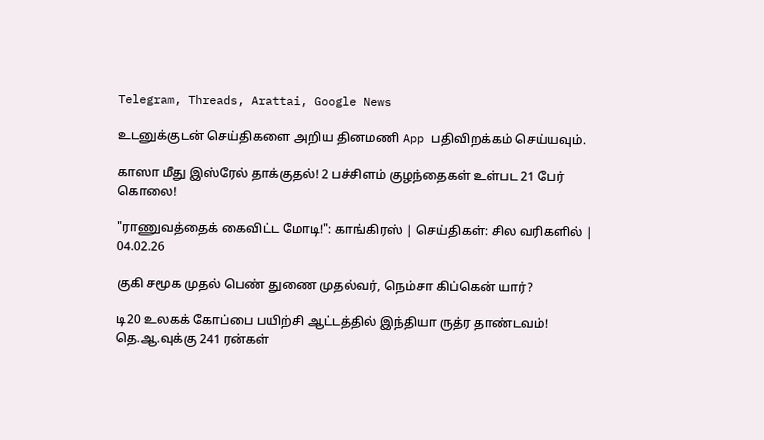Telegram, Threads, Arattai, Google News

உடனுக்குடன் செய்திகளை அறிய தினமணி App பதிவிறக்கம் செய்யவும்.

காஸா மீது இஸ்ரேல் தாக்குதல்! 2 பச்சிளம் குழந்தைகள் உள்பட 21 பேர் கொலை!

"ராணுவத்தைக் கைவிட்ட மோடி!": காங்கிரஸ் | செய்திகள்: சில வரிகளில் | 04.02.26

குகி சமூக முதல் பெண் துணை முதல்வர், நெம்சா கிப்கென் யார்?

டி20 உலகக் கோப்பை பயிற்சி ஆட்டத்தில் இந்தியா ருத்ர தாண்டவம்! தெ.ஆ.வுக்கு 241 ரன்கள்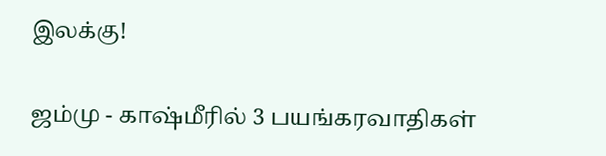இலக்கு!

ஜம்மு - காஷ்மீரில் 3 பயங்கரவாதிகள்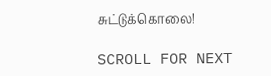சுட்டுக்கொலை!

SCROLL FOR NEXT